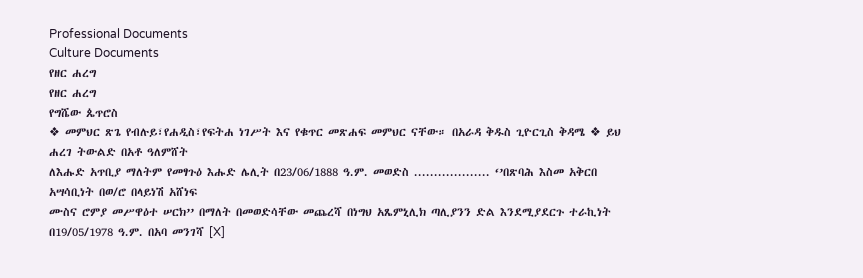Professional Documents
Culture Documents
የዘር ሐረግ
የዘር ሐረግ
የግሼው ጴጥሮስ
❖ መምህር ጽጌ የብሉይ፣የሐዲስ፣የፍትሐ ነገሥት እና የቁጥር መጽሐፍ መምህር ናቸው። በአራዳ ቅዱስ ጊዮርጊስ ቅዳሜ ❖ ይህ ሐረገ ትውልድ በአቶ ዓለምሸት
ለእሑድ አጥቢያ ማለትም የመፃጉዕ እሑድ ሌሊት በ23/06/1888 ዓ.ም. መወድስ ................... ‘’በጽባሕ እስመ አቅርበ አሣሳቢነት በወ/ሮ በላይነሽ አሸነፍ
ሙስና ሮምያ መሥዋዕተ ሠርክ’’ በማለት በመወድሳቸው መጨረሻ በነግህ አጼምኒሊክ ጣሊያንን ድል እንደሚያደርጉ ተራኪነት በ19/05/1978 ዓ.ም. በአባ መንገሻ [X]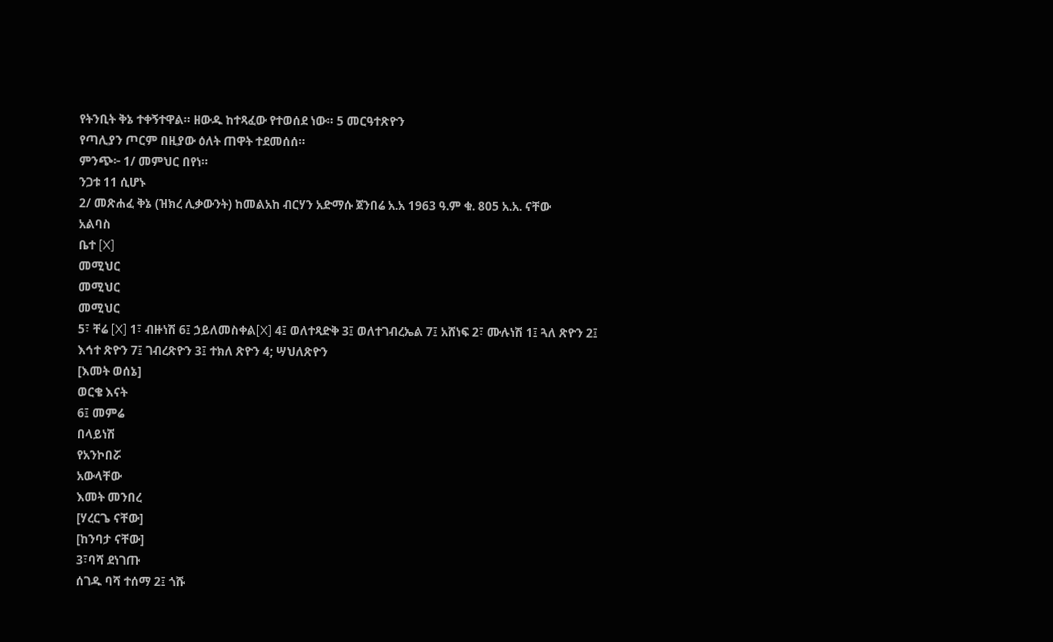የትንቢት ቅኔ ተቀኝተዋል። ዘውዱ ከተጻፈው የተወሰደ ነው። 5 መርዓተጽዮን
የጣሊያን ጦርም በዚያው ዕለት ጠዋት ተደመሰሰ።
ምንጭ፦ 1/ መምህር በየነ።
ንጋቱ 11 ሲሆኑ
2/ መጽሐፈ ቅኔ (ዝክረ ሊቃውንት) ከመልአከ ብርሃን አድማሱ ጀንበሬ አ.አ 1963 ዓ.ም ቁ. 805 አ.አ. ናቸው
አልባስ
ቤተ [X]
መሚህር
መሚህር
መሚህር
5፣ ቸሬ [X] 1፣ ብዙነሽ 6፤ ኃይለመስቀል[X] 4፤ ወለተጻድቅ 3፤ ወለተገብረኤል 7፤ አሸነፍ 2፣ ሙሉነሽ 1፤ ጓለ ጽዮን 2፤ እኅተ ጽዮን 7፤ ገብረጽዮን 3፤ ተክለ ጽዮን 4; ሣህለጽዮን
[እመት ወሰኔ]
ወርቄ እናት
6፤ መምሬ
በላይነሽ
የአንኮበሯ
አውላቸው
እመት መንበረ
[ሃረርጌ ናቸው]
[ከንባታ ናቸው]
3፣ባሻ ደነገጡ
ሰገዱ ባሻ ተሰማ 2፤ ጎሹ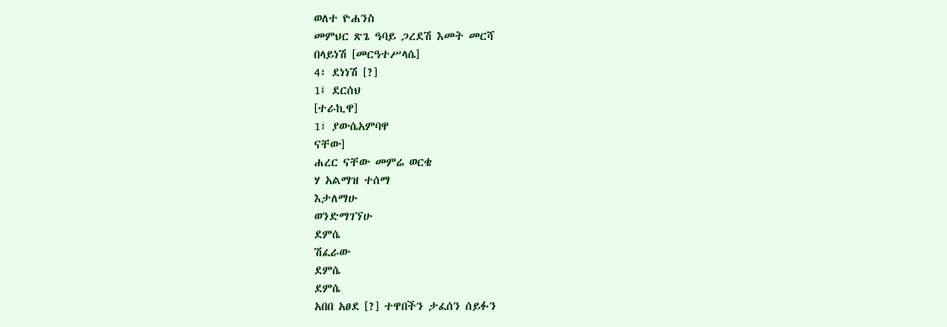ወለተ ዮሐንስ
መምህር ጽጌ ዓባይ ጋረደሽ እመት መርሻ
በላይነሽ [መርዓተሥላሴ]
4፣ ደነነሽ [?]
1፤ ደርሰህ
[ተራኪዋ]
1፣ ያውሴአምባዋ
ናቸው]
ሐረር ናቸው መምሬ ወርቄ
ሃ አልማዝ ተሰማ
እታለማሁ
ወንድማገኘሁ
ደምሴ
ሽፈራው
ደምሴ
ደምሴ
አበበ አፀደ [?] ተዋበችን ታፈሰን ሰይፉን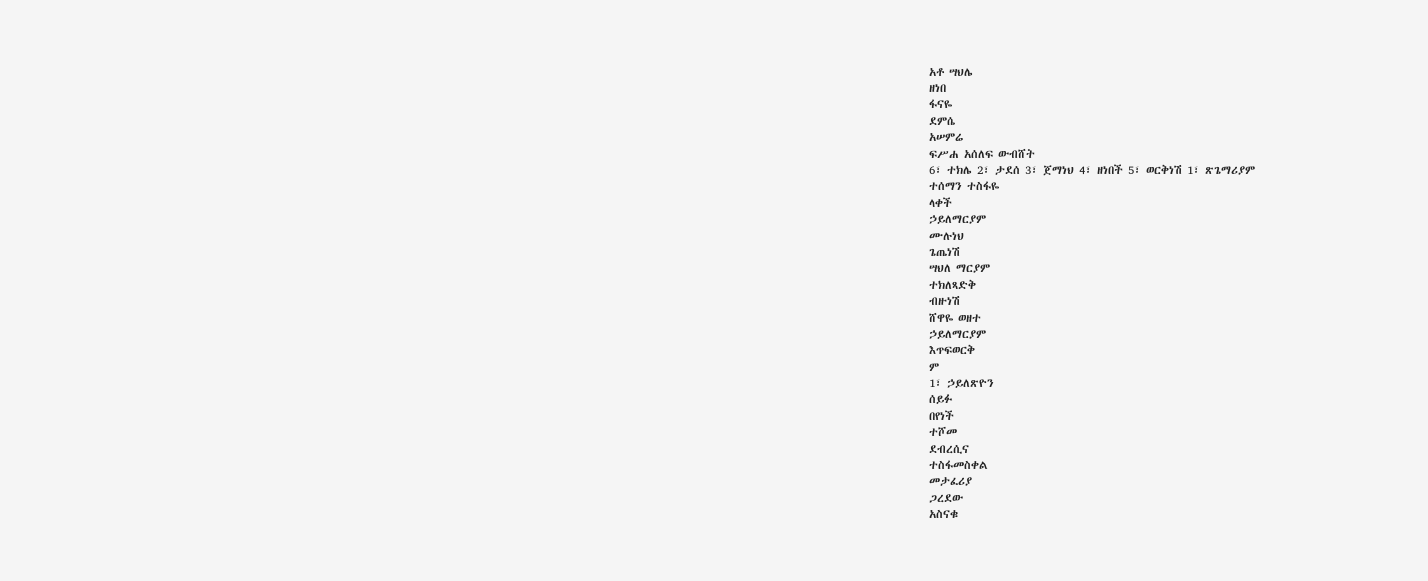አቶ ሣህሌ
ዘነበ
ፋናዬ
ደምሴ
አሠምሬ
ፍሥሐ አሰለፍ ውብሸት
6፣ ተክሌ 2፣ ታደሰ 3፣ ጀማነህ 4፣ ዘነበች 5፣ ወርቅነሽ 1፣ ጽጌማሪያም
ተሰማን ተስፋዬ
ላቀች
ኃይለማርያም
ሙሉነህ
ጌጤነሽ
ሣህለ ማርያም
ተክለጻድቅ
ብዙነሽ
ሸዋዬ ወዘተ
ኃይለማርያም
እጥፍወርቅ
ም
1፣ ኃይለጽዮን
ሰይፉ
በየነች
ተሾመ
ደብረሲና
ተስፋመስቀል
መታፈሪያ
ጋረደው
አስናቁ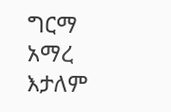ግርማ
አማረ
እታለም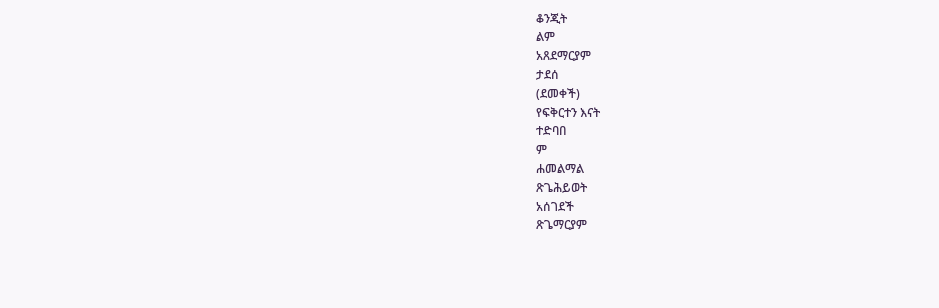ቆንጂት
ልም
አጸደማርያም
ታደሰ
(ደመቀች)
የፍቅርተን እናት
ተድባበ
ም
ሐመልማል
ጽጌሕይወት
አሰገደች
ጽጌማርያም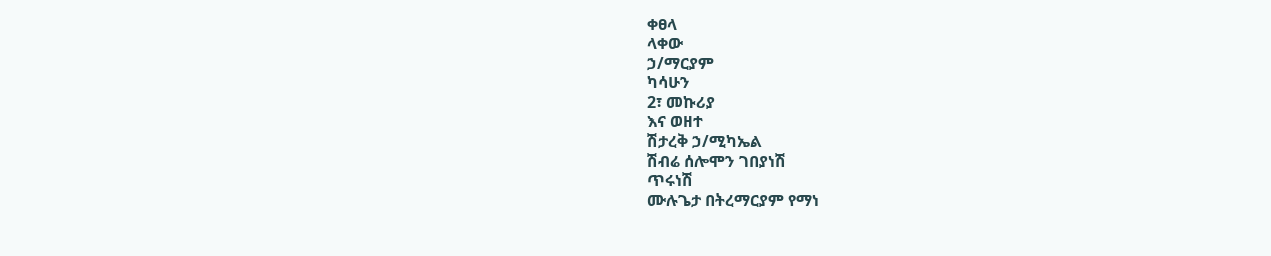ቀፀላ
ላቀው
ኃ/ማርያም
ካሳሁን
2፣ መኩሪያ
እና ወዘተ
ሽታረቅ ኃ/ሚካኤል
ሽብሬ ሰሎሞን ገበያነሽ
ጥሩነሽ
ሙሉጌታ በትረማርያም የማነ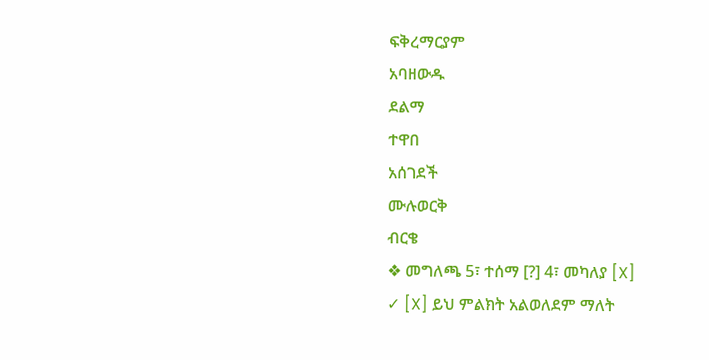ፍቅረማርያም
አባዘውዱ
ደልማ
ተዋበ
አሰገደች
ሙሉወርቅ
ብርቄ
❖ መግለጫ 5፣ ተሰማ [?] 4፣ መካለያ [X]
✓ [X] ይህ ምልክት አልወለደም ማለት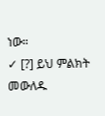ነው።
✓ [?] ይህ ምልክት መውለዱ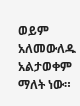ወይም አለመውለዱ አልታወቀም ማለት ነው።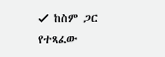✓ ከስም ጋር የተጻፈው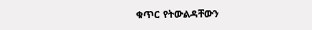ቁጥር የትውልዳቸውን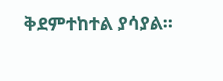ቅደምተከተል ያሳያል።